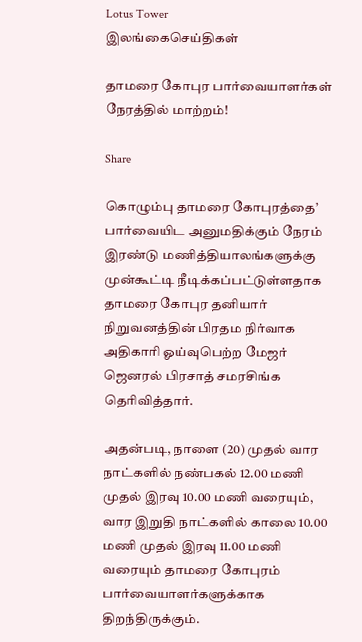Lotus Tower
இலங்கைசெய்திகள்

தாமரை கோபுர பார்வையாளர்கள் நேரத்தில் மாற்றம்!

Share

கொழும்பு தாமரை கோபுரத்தை’ பார்வையிட அனுமதிக்கும் நேரம் இரண்டு மணித்தியாலங்களுக்கு முன்கூட்டி நீடிக்கப்பட்டுள்ளதாக தாமரை கோபுர தனியார் நிறுவனத்தின் பிரதம நிர்வாக அதிகாரி ஓய்வுபெற்ற மேஜர் ஜெனரல் பிரசாத் சமரசிங்க தெரிவித்தார்.

அதன்படி, நாளை (20) முதல் வார நாட்களில் நண்பகல் 12.00 மணி முதல் இரவு 10.00 மணி வரையும், வார இறுதி நாட்களில் காலை 10.00 மணி முதல் இரவு 11.00 மணி வரையும் தாமரை கோபுரம் பார்வையாளர்களுக்காக திறந்திருக்கும்.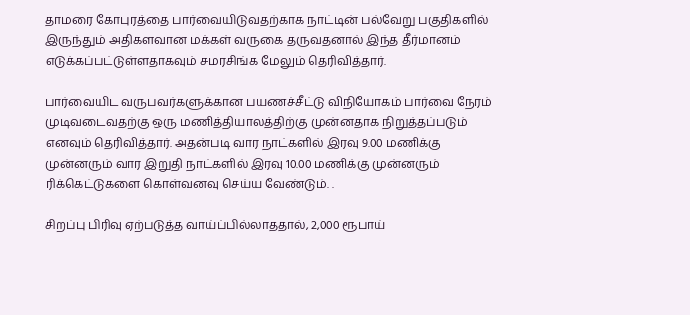தாமரை கோபுரத்தை பார்வையிடுவதற்காக நாட்டின் பல்வேறு பகுதிகளில் இருந்தும் அதிகளவான மக்கள் வருகை தருவதனால் இந்த தீர்மானம் எடுக்கப்பட்டுள்ளதாகவும் சமரசிங்க மேலும் தெரிவித்தார்.

பார்வையிட வருபவர்களுக்கான பயணச்சீட்டு விநியோகம் பார்வை நேரம் முடிவடைவதற்கு ஒரு மணித்தியாலத்திற்கு முன்னதாக நிறுத்தப்படும் எனவும் தெரிவித்தார். அதன்படி வார நாட்களில் இரவு 9.00 மணிக்கு முன்னரும் வார இறுதி நாட்களில் இரவு 10.00 மணிக்கு முன்னரும் ரிக்கெட்டுகளை கொள்வனவு செய்ய வேண்டும். .

சிறப்பு பிரிவு ஏற்படுத்த வாய்ப்பில்லாததால், 2,000 ரூபாய்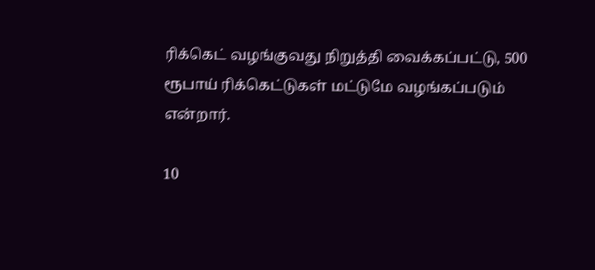ரிக்கெட் வழங்குவது நிறுத்தி வைக்கப்பட்டு, 500 ரூபாய் ரிக்கெட்டுகள் மட்டுமே வழங்கப்படும் என்றார்.

10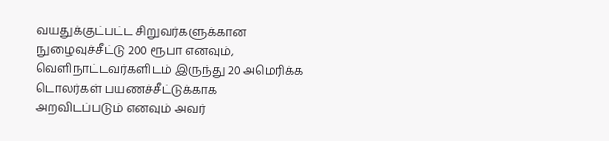வயதுக்குட்பட்ட சிறுவர்களுக்கான நுழைவுச்சீட்டு 200 ரூபா எனவும், வெளிநாட்டவர்களிடம் இருந்து 20 அமெரிக்க டொலர்கள் பயணச்சீட்டுக்காக அறவிடப்படும் எனவும் அவர்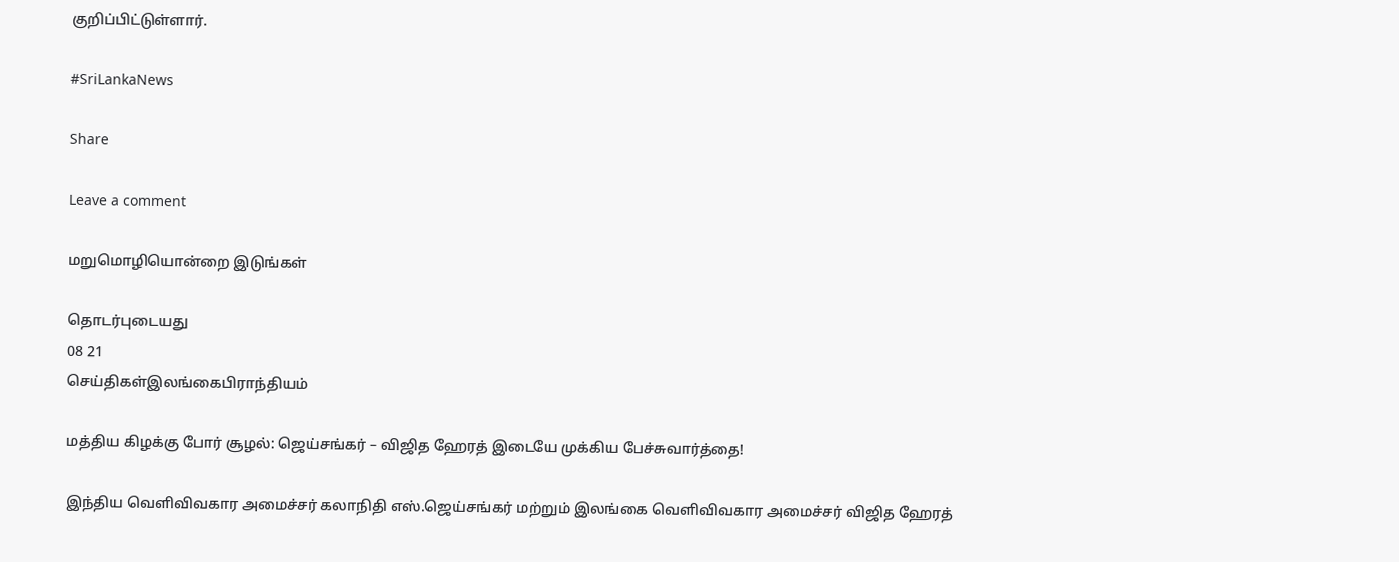குறிப்பிட்டுள்ளார்.

#SriLankaNews

Share

Leave a comment

மறுமொழியொன்றை இடுங்கள்

தொடர்புடையது
08 21
செய்திகள்இலங்கைபிராந்தியம்

மத்திய கிழக்கு போர் சூழல்: ஜெய்சங்கர் – விஜித ஹேரத் இடையே முக்கிய பேச்சுவார்த்தை!

இந்திய வெளிவிவகார அமைச்சர் கலாநிதி எஸ்.ஜெய்சங்கர் மற்றும் இலங்கை வெளிவிவகார அமைச்சர் விஜித ஹேரத்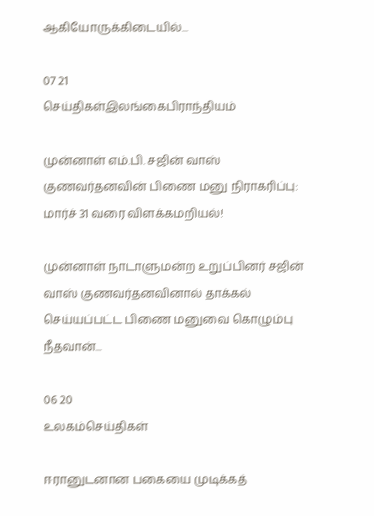ஆகியோருக்கிடையில்...

07 21
செய்திகள்இலங்கைபிராந்தியம்

முன்னாள் எம்.பி. சஜின் வாஸ் குணவர்தனவின் பிணை மனு நிராகரிப்பு: மார்ச் 31 வரை விளக்கமறியல்!

முன்னாள் நாடாளுமன்ற உறுப்பினர் சஜின் வாஸ் குணவர்தனவினால் தாக்கல் செய்யப்பட்ட பிணை மனுவை கொழும்பு நீதவான்...

06 20
உலகம்செய்திகள்

ஈரானுடனான பகையை முடிக்கத்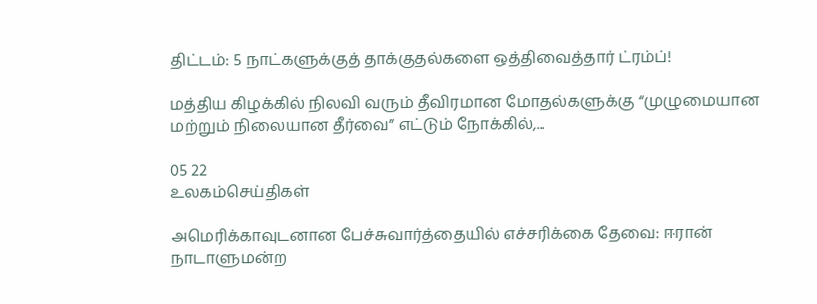திட்டம்: 5 நாட்களுக்குத் தாக்குதல்களை ஒத்திவைத்தார் ட்ரம்ப்!

மத்திய கிழக்கில் நிலவி வரும் தீவிரமான மோதல்களுக்கு “முழுமையான மற்றும் நிலையான தீர்வை” எட்டும் நோக்கில்,...

05 22
உலகம்செய்திகள்

அமெரிக்காவுடனான பேச்சுவார்த்தையில் எச்சரிக்கை தேவை: ஈரான் நாடாளுமன்ற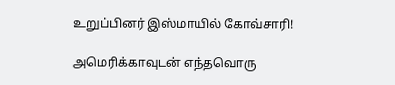உறுப்பினர் இஸ்மாயில் கோவ்சாரி!

அமெரிக்காவுடன் எந்தவொரு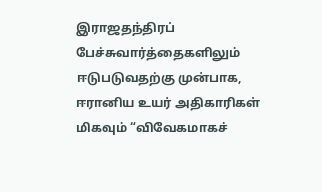இராஜதந்திரப் பேச்சுவார்த்தைகளிலும் ஈடுபடுவதற்கு முன்பாக, ஈரானிய உயர் அதிகாரிகள் மிகவும் “விவேகமாகச்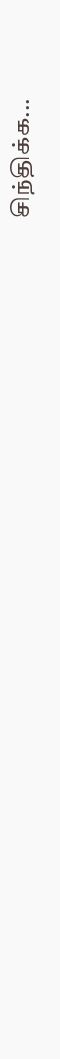சிந்திக்க...